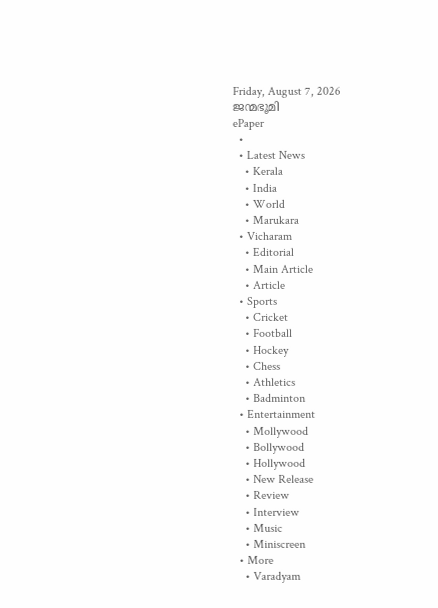Friday, August 7, 2026
ജന്മഭൂമി
ePaper
  •
  • Latest News
    • Kerala
    • India
    • World
    • Marukara
  • Vicharam
    • Editorial
    • Main Article
    • Article
  • Sports
    • Cricket
    • Football
    • Hockey
    • Chess
    • Athletics
    • Badminton
  • Entertainment
    • Mollywood
    • Bollywood
    • Hollywood
    • New Release
    • Review
    • Interview
    • Music
    • Miniscreen
  • More
    • Varadyam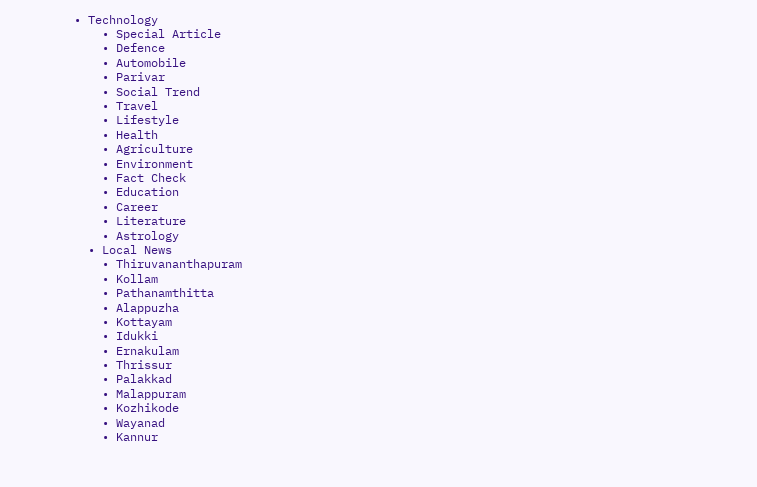• Technology
    • Special Article
    • Defence
    • Automobile
    • Parivar
    • Social Trend
    • Travel
    • Lifestyle
    • Health
    • Agriculture
    • Environment
    • Fact Check
    • Education
    • Career
    • Literature
    • Astrology
  • Local News
    • Thiruvananthapuram
    • Kollam
    • Pathanamthitta
    • Alappuzha
    • Kottayam
    • Idukki
    • Ernakulam
    • Thrissur
    • Palakkad
    • Malappuram
    • Kozhikode
    • Wayanad
    • Kannur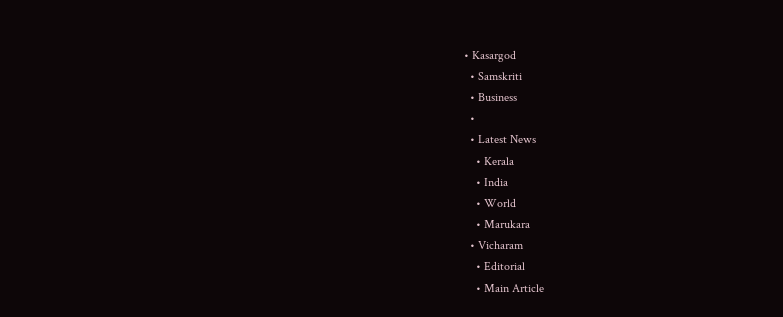• Kasargod
  • Samskriti
  • Business
  •
  • Latest News
    • Kerala
    • India
    • World
    • Marukara
  • Vicharam
    • Editorial
    • Main Article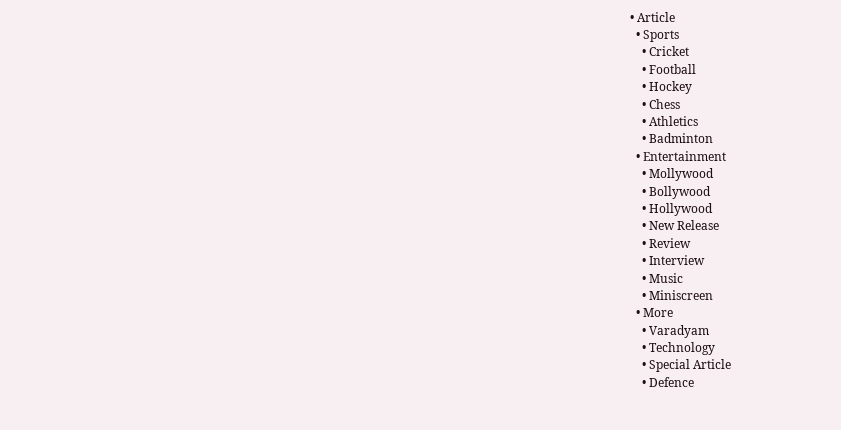• Article
  • Sports
    • Cricket
    • Football
    • Hockey
    • Chess
    • Athletics
    • Badminton
  • Entertainment
    • Mollywood
    • Bollywood
    • Hollywood
    • New Release
    • Review
    • Interview
    • Music
    • Miniscreen
  • More
    • Varadyam
    • Technology
    • Special Article
    • Defence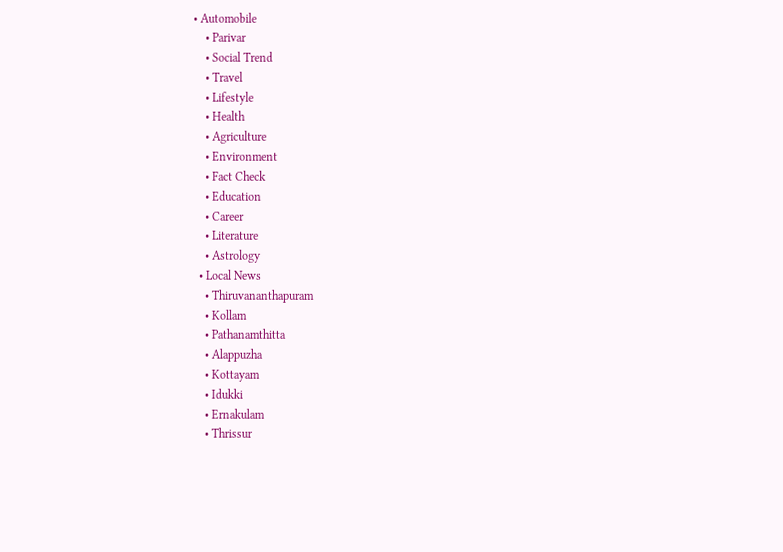• Automobile
    • Parivar
    • Social Trend
    • Travel
    • Lifestyle
    • Health
    • Agriculture
    • Environment
    • Fact Check
    • Education
    • Career
    • Literature
    • Astrology
  • Local News
    • Thiruvananthapuram
    • Kollam
    • Pathanamthitta
    • Alappuzha
    • Kottayam
    • Idukki
    • Ernakulam
    • Thrissur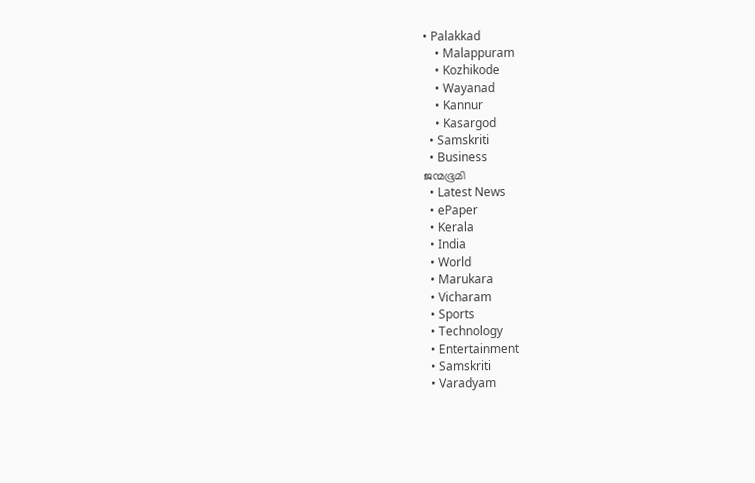• Palakkad
    • Malappuram
    • Kozhikode
    • Wayanad
    • Kannur
    • Kasargod
  • Samskriti
  • Business
ജന്മഭൂമി
  • Latest News
  • ePaper
  • Kerala
  • India
  • World
  • Marukara
  • Vicharam
  • Sports
  • Technology
  • Entertainment
  • Samskriti
  • Varadyam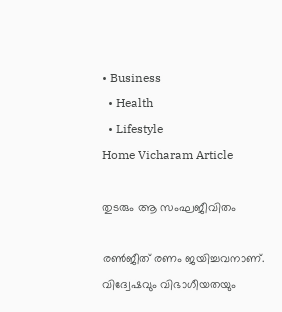• Business
  • Health
  • Lifestyle
Home Vicharam Article

തുടരും ആ സംഘജീവിതം

രണ്‍ജീത് രണം ജയിച്ചവനാണ്. വിദ്വേഷവും വിഭാഗീയതയും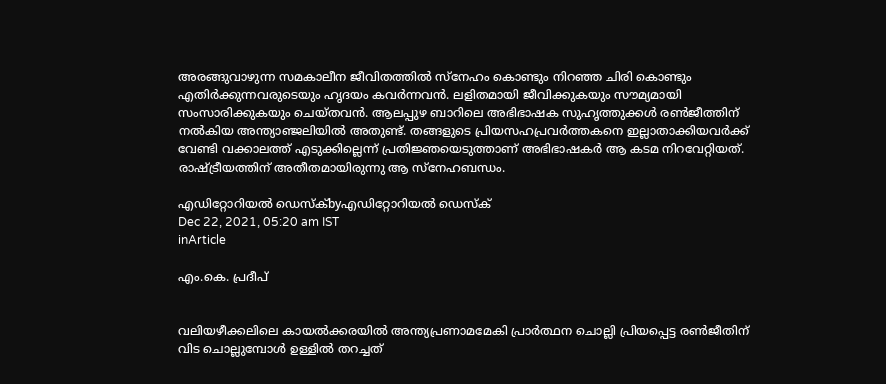അരങ്ങുവാഴുന്ന സമകാലീന ജീവിതത്തില്‍ സ്‌നേഹം കൊണ്ടും നിറഞ്ഞ ചിരി കൊണ്ടും എതിര്‍ക്കുന്നവരുടെയും ഹൃദയം കവര്‍ന്നവന്‍. ലളിതമായി ജീവിക്കുകയും സൗമ്യമായി സംസാരിക്കുകയും ചെയ്തവന്‍. ആലപ്പുഴ ബാറിലെ അഭിഭാഷക സുഹൃത്തുക്കള്‍ രണ്‍ജീത്തിന് നല്‍കിയ അന്ത്യാഞ്ജലിയില്‍ അതുണ്ട്. തങ്ങളുടെ പ്രിയസഹപ്രവര്‍ത്തകനെ ഇല്ലാതാക്കിയവര്‍ക്ക് വേണ്ടി വക്കാലത്ത് എടുക്കില്ലെന്ന് പ്രതിജ്ഞയെടുത്താണ് അഭിഭാഷകര്‍ ആ കടമ നിറവേറ്റിയത്. രാഷ്‌ട്രീയത്തിന് അതീതമായിരുന്നു ആ സ്‌നേഹബന്ധം.

എഡിറ്റോറിയൽ ഡെസ്ക്byഎഡിറ്റോറിയൽ ഡെസ്ക്
Dec 22, 2021, 05:20 am IST
inArticle

എം.കെ. പ്രദീപ്


വലിയഴീക്കലിലെ കായല്‍ക്കരയില്‍ അന്ത്യപ്രണാമമേകി പ്രാര്‍ത്ഥന ചൊല്ലി പ്രിയപ്പെട്ട രണ്‍ജീതിന് വിട ചൊല്ലുമ്പോള്‍ ഉള്ളില്‍ തറച്ചത്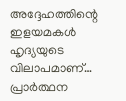അദ്ദേഹത്തിന്റെ ഇളയമകള്‍ ഹൃദ്യയുടെ വിലാപമാണ്… പ്രാര്‍ത്ഥന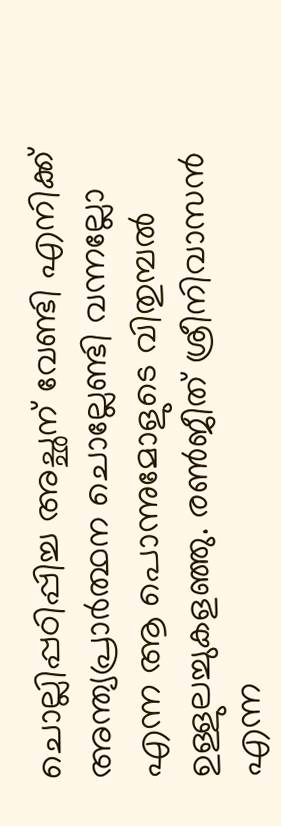ചൊല്ലിപ്പഠിപ്പിച്ച അച്ഛന് വേണ്ടി എനിക്ക് അന്ത്യപ്രാര്‍ത്ഥന ചൊല്ലേണ്ടി വന്നല്ലോ എന്ന ആ പൊന്നുമോളുടെ വിതുമ്പല്‍ ഉള്ളുലച്ചുകളഞ്ഞു. രണ്‍ജീത് ശ്രീനിവാസന്‍ എന്ന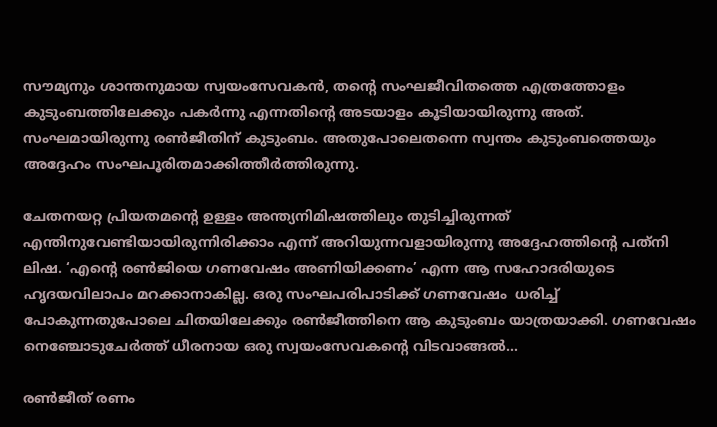സൗമ്യനും ശാന്തനുമായ സ്വയംസേവകന്‍, തന്റെ സംഘജീവിതത്തെ എത്രത്തോളം കുടുംബത്തിലേക്കും പകര്‍ന്നു എന്നതിന്റെ അടയാളം കൂടിയായിരുന്നു അത്. സംഘമായിരുന്നു രണ്‍ജീതിന് കുടുംബം. അതുപോലെതന്നെ സ്വന്തം കുടുംബത്തെയും അദ്ദേഹം സംഘപൂരിതമാക്കിത്തീര്‍ത്തിരുന്നു.

ചേതനയറ്റ പ്രിയതമന്റെ ഉള്ളം അന്ത്യനിമിഷത്തിലും തുടിച്ചിരുന്നത് എന്തിനുവേണ്ടിയായിരുന്നിരിക്കാം എന്ന് അറിയുന്നവളായിരുന്നു അദ്ദേഹത്തിന്റെ പത്‌നി ലിഷ. ‘എന്റെ രണ്‍ജിയെ ഗണവേഷം അണിയിക്കണം’ എന്ന ആ സഹോദരിയുടെ ഹൃദയവിലാപം മറക്കാനാകില്ല. ഒരു സംഘപരിപാടിക്ക് ഗണവേഷം  ധരിച്ച് പോകുന്നതുപോലെ ചിതയിലേക്കും രണ്‍ജീത്തിനെ ആ കുടുംബം യാത്രയാക്കി. ഗണവേഷം നെഞ്ചോടുചേര്‍ത്ത് ധീരനായ ഒരു സ്വയംസേവകന്റെ വിടവാങ്ങല്‍…

രണ്‍ജീത് രണം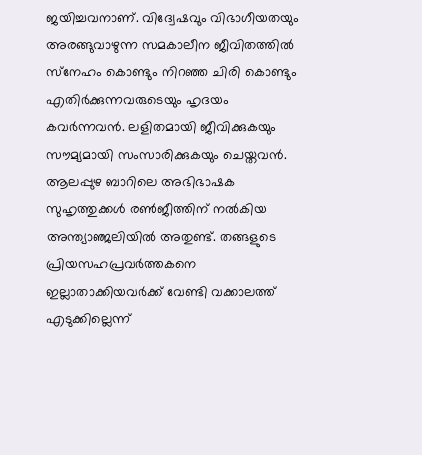ജയിച്ചവനാണ്. വിദ്വേഷവും വിഭാഗീയതയും അരങ്ങുവാഴുന്ന സമകാലീന ജീവിതത്തില്‍ സ്‌നേഹം കൊണ്ടും നിറഞ്ഞ ചിരി കൊണ്ടും എതിര്‍ക്കുന്നവരുടെയും ഹൃദയം കവര്‍ന്നവന്‍. ലളിതമായി ജീവിക്കുകയും സൗമ്യമായി സംസാരിക്കുകയും ചെയ്തവന്‍. ആലപ്പുഴ ബാറിലെ അഭിഭാഷക സുഹൃത്തുക്കള്‍ രണ്‍ജീത്തിന് നല്‍കിയ അന്ത്യാഞ്ജലിയില്‍ അതുണ്ട്. തങ്ങളുടെ പ്രിയസഹപ്രവര്‍ത്തകനെ ഇല്ലാതാക്കിയവര്‍ക്ക് വേണ്ടി വക്കാലത്ത് എടുക്കില്ലെന്ന്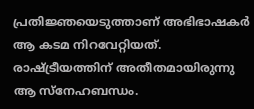പ്രതിജ്ഞയെടുത്താണ് അഭിഭാഷകര്‍ ആ കടമ നിറവേറ്റിയത്. രാഷ്‌ട്രീയത്തിന് അതീതമായിരുന്നു ആ സ്‌നേഹബന്ധം.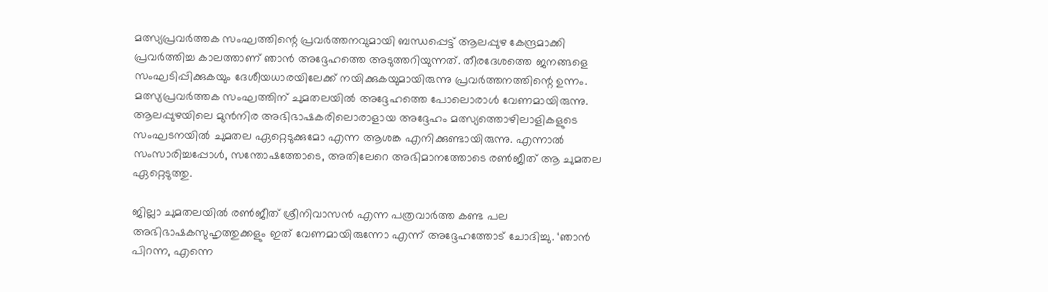മത്സ്യപ്രവര്‍ത്തക സംഘത്തിന്റെ പ്രവര്‍ത്തനവുമായി ബന്ധപ്പെട്ട് ആലപ്പുഴ കേന്ദ്രമാക്കി പ്രവര്‍ത്തിച്ച കാലത്താണ് ഞാന്‍ അദ്ദേഹത്തെ അടുത്തറിയുന്നത്. തീരദേശത്തെ ജനങ്ങളെ സംഘടിപ്പിക്കുകയും ദേശീയധാരയിലേക്ക് നയിക്കുകയുമായിരുന്നു പ്രവര്‍ത്തനത്തിന്റെ ഉന്നം. മത്സ്യപ്രവര്‍ത്തക സംഘത്തിന് ചുമതലയില്‍ അദ്ദേഹത്തെ പോലൊരാള്‍ വേണമായിരുന്നു. ആലപ്പുഴയിലെ മുന്‍നിര അഭിഭാഷകരിലൊരാളായ അദ്ദേഹം മത്സ്യത്തൊഴിലാളികളുടെ സംഘടനയില്‍ ചുമതല ഏറ്റെടുക്കുമോ എന്ന ആശങ്ക എനിക്കുണ്ടായിരുന്നു. എന്നാല്‍ സംസാരിച്ചപ്പോള്‍, സന്തോഷത്തോടെ, അതിലേറെ അഭിമാനത്തോടെ രണ്‍ജീത് ആ ചുമതല ഏറ്റെടുത്തു.

ജില്ലാ ചുമതലയില്‍ രണ്‍ജീത് ശ്രീനിവാസന്‍ എന്ന പത്രവാര്‍ത്ത കണ്ട പല അഭിഭാഷകസുഹൃത്തുക്കളും ഇത് വേണമായിരുന്നോ എന്ന് അദ്ദേഹത്തോട് ചോദിച്ചു. ‘ഞാന്‍ പിറന്ന, എന്നെ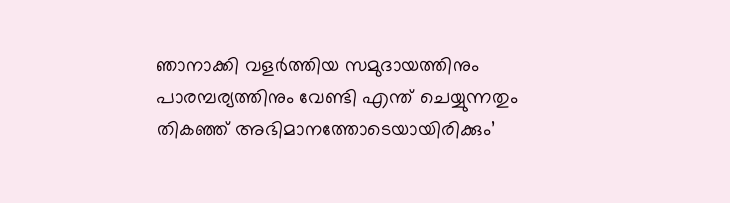ഞാനാക്കി വളര്‍ത്തിയ സമുദായത്തിനും പാരമ്പര്യത്തിനും വേണ്ടി എന്ത് ചെയ്യുന്നതും തികഞ്ഞ് അഭിമാനത്തോടെയായിരിക്കും’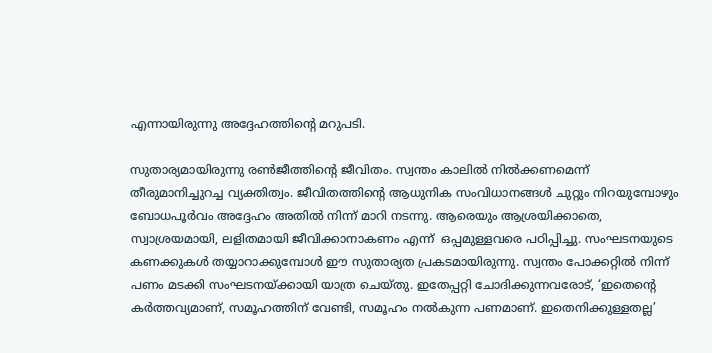എന്നായിരുന്നു അദ്ദേഹത്തിന്റെ മറുപടി.

സുതാര്യമായിരുന്നു രണ്‍ജീത്തിന്റെ ജീവിതം. സ്വന്തം കാലില്‍ നില്‍ക്കണമെന്ന് തീരുമാനിച്ചുറച്ച വ്യക്തിത്വം. ജീവിതത്തിന്റെ ആധുനിക സംവിധാനങ്ങള്‍ ചുറ്റും നിറയുമ്പോഴും ബോധപൂര്‍വം അദ്ദേഹം അതില്‍ നിന്ന് മാറി നടന്നു. ആരെയും ആശ്രയിക്കാതെ, സ്വാശ്രയമായി, ലളിതമായി ജീവിക്കാനാകണം എന്ന്  ഒപ്പമുള്ളവരെ പഠിപ്പിച്ചു. സംഘടനയുടെ കണക്കുകള്‍ തയ്യാറാക്കുമ്പോള്‍ ഈ സുതാര്യത പ്രകടമായിരുന്നു. സ്വന്തം പോക്കറ്റില്‍ നിന്ന് പണം മടക്കി സംഘടനയ്‌ക്കായി യാത്ര ചെയ്തു. ഇതേപ്പറ്റി ചോദിക്കുന്നവരോട്, ‘ഇതെന്റെ കര്‍ത്തവ്യമാണ്, സമൂഹത്തിന് വേണ്ടി, സമൂഹം നല്‍കുന്ന പണമാണ്. ഇതെനിക്കുള്ളതല്ല’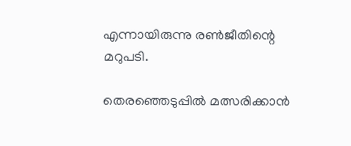എന്നായിരുന്നു രണ്‍ജീതിന്റെ മറുപടി.

തെരഞ്ഞെടുപ്പില്‍ മത്സരിക്കാന്‍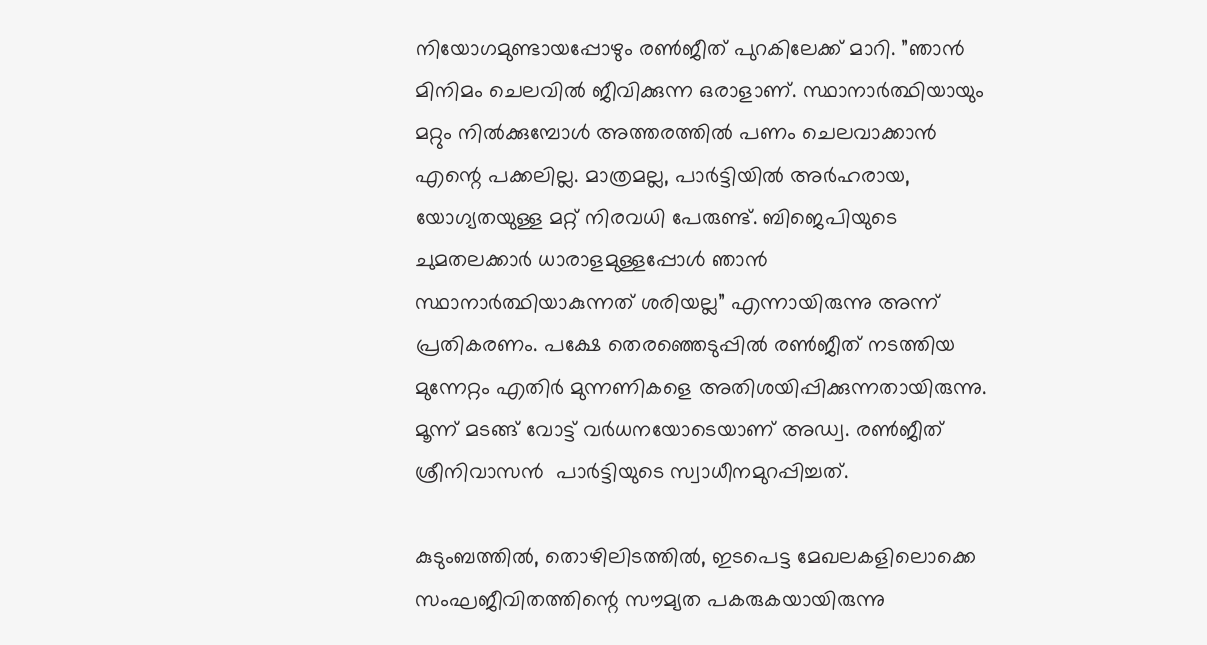നിയോഗമുണ്ടായപ്പോഴും രണ്‍ജീത് പുറകിലേക്ക് മാറി. ”ഞാന്‍ മിനിമം ചെലവില്‍ ജീവിക്കുന്ന ഒരാളാണ്. സ്ഥാനാര്‍ത്ഥിയായും മറ്റും നില്‍ക്കുമ്പോള്‍ അത്തരത്തില്‍ പണം ചെലവാക്കാന്‍ എന്റെ പക്കലില്ല. മാത്രമല്ല, പാര്‍ട്ടിയില്‍ അര്‍ഹരായ, യോഗ്യതയുള്ള മറ്റ് നിരവധി പേരുണ്ട്. ബിജെപിയുടെ ചുമതലക്കാര്‍ ധാരാളമുള്ളപ്പോള്‍ ഞാന്‍ സ്ഥാനാര്‍ത്ഥിയാകുന്നത് ശരിയല്ല” എന്നായിരുന്നു അന്ന് പ്രതികരണം. പക്ഷേ തെരഞ്ഞെടുപ്പില്‍ രണ്‍ജീത് നടത്തിയ മുന്നേറ്റം എതിര്‍ മുന്നണികളെ അതിശയിപ്പിക്കുന്നതായിരുന്നു. മൂന്ന് മടങ്ങ് വോട്ട് വര്‍ധനയോടെയാണ് അഡ്വ. രണ്‍ജീത് ശ്രീനിവാസന്‍  പാര്‍ട്ടിയുടെ സ്വാധീനമുറപ്പിച്ചത്.

കുടുംബത്തില്‍, തൊഴിലിടത്തില്‍, ഇടപെട്ട മേഖലകളിലൊക്കെ സംഘജീവിതത്തിന്റെ സൗമ്യത പകരുകയായിരുന്നു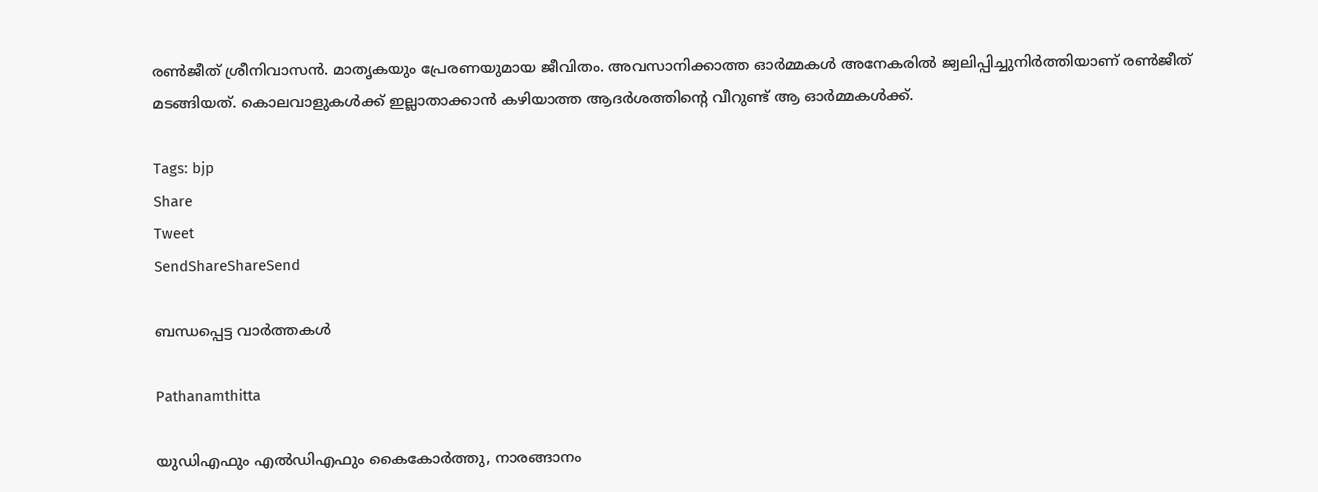രണ്‍ജീത് ശ്രീനിവാസന്‍. മാതൃകയും പ്രേരണയുമായ ജീവിതം. അവസാനിക്കാത്ത ഓര്‍മ്മകള്‍ അനേകരില്‍ ജ്വലിപ്പിച്ചുനിര്‍ത്തിയാണ് രണ്‍ജീത് മടങ്ങിയത്. കൊലവാളുകള്‍ക്ക് ഇല്ലാതാക്കാന്‍ കഴിയാത്ത ആദര്‍ശത്തിന്റെ വീറുണ്ട് ആ ഓര്‍മ്മകള്‍ക്ക്.

Tags: bjp
Share
Tweet
SendShareShareSend

ബന്ധപ്പെട്ട വാര്‍ത്തകള്‍

Pathanamthitta

യുഡിഎഫും എല്‍ഡിഎഫും കൈകോര്‍ത്തു, നാരങ്ങാനം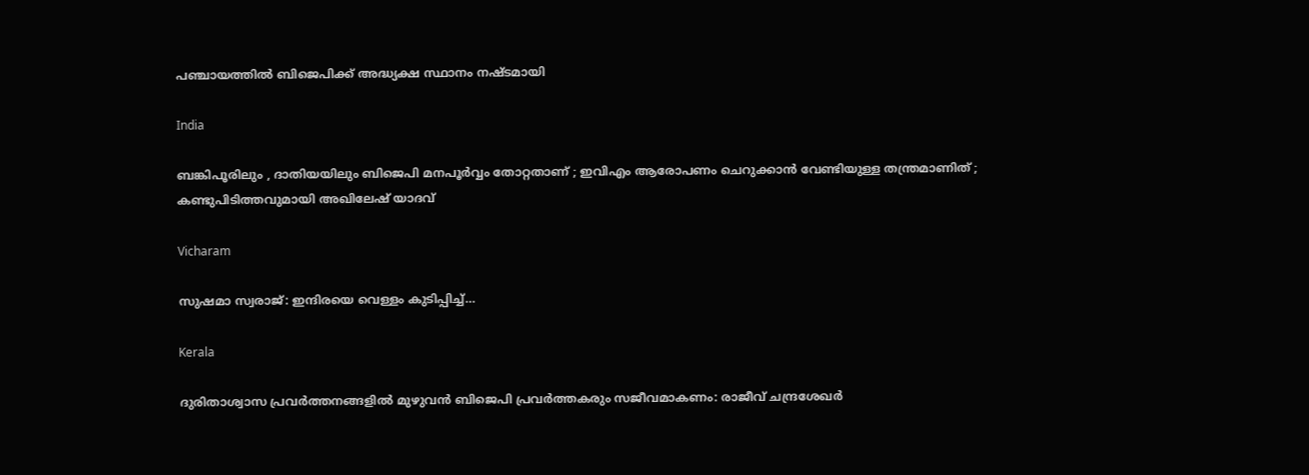പഞ്ചായത്തില്‍ ബിജെപിക്ക് അദ്ധ്യക്ഷ സ്ഥാനം നഷ്ടമായി

India

ബങ്കിപൂരിലും , ദാതിയയിലും ബിജെപി മനപൂർവ്വം തോറ്റതാണ് ; ഇവിഎം ആരോപണം ചെറുക്കാൻ വേണ്ടിയുള്ള തന്ത്രമാണിത് ; കണ്ടുപിടിത്തവുമായി അഖിലേഷ് യാദവ്

Vicharam

സുഷമാ സ്വരാജ്: ഇന്ദിരയെ വെള്ളം കുടിപ്പിച്ച്…

Kerala

ദുരിതാശ്വാസ പ്രവർത്തനങ്ങളിൽ മുഴുവൻ ബിജെപി പ്രവർത്തകരും സജീവമാകണം: രാജീവ് ചന്ദ്രശേഖർ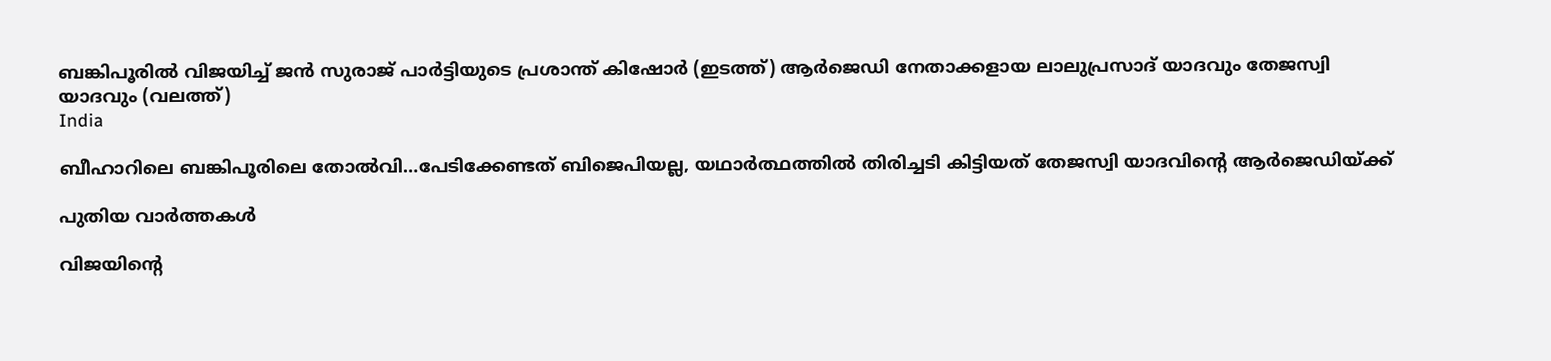ബങ്കിപൂരില്‍ വിജയിച്ച് ജന്‍ സുരാജ് പാര്‍ട്ടിയുടെ പ്രശാന്ത് കിഷോര്‍ (ഇടത്ത്) ആര്‍ജെഡി നേതാക്കളായ ലാലുപ്രസാദ് യാദവും തേജസ്വി യാദവും (വലത്ത്)
India

ബീഹാറിലെ ബങ്കിപൂരിലെ തോല്‍വി…പേടിക്കേണ്ടത് ബിജെപിയല്ല, യഥാര്‍ത്ഥത്തില്‍ തിരിച്ചടി കിട്ടിയത് തേജസ്വി യാദവിന്റെ ആര്‍ജെഡിയ്‌ക്ക്

പുതിയ വാര്‍ത്തകള്‍

വിജയിന്‍റെ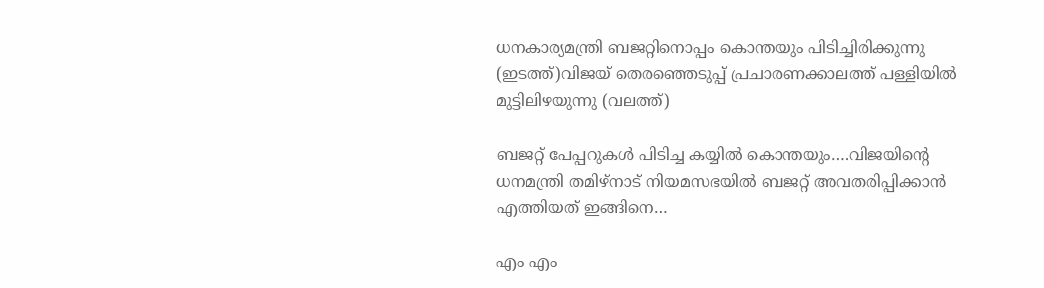ധനകാര്യമന്ത്രി ബജറ്റിനൊപ്പം കൊന്തയും പിടിച്ചിരിക്കുന്നു (ഇടത്ത്)വിജയ് തെരഞ്ഞെടുപ്പ് പ്രചാരണക്കാലത്ത് പള്ളിയില്‍ മുട്ടിലിഴയുന്നു (വലത്ത്)

ബജറ്റ് പേപ്പറുകള്‍ പിടിച്ച കയ്യില്‍ കൊന്തയും….വിജയിന്റെ ധനമന്ത്രി തമിഴ്നാട് നിയമസഭയില്‍ ബജറ്റ് അവതരിപ്പിക്കാന്‍ എത്തിയത് ഇങ്ങിനെ…

എം എം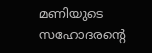മണിയുടെ സഹോദരന്റെ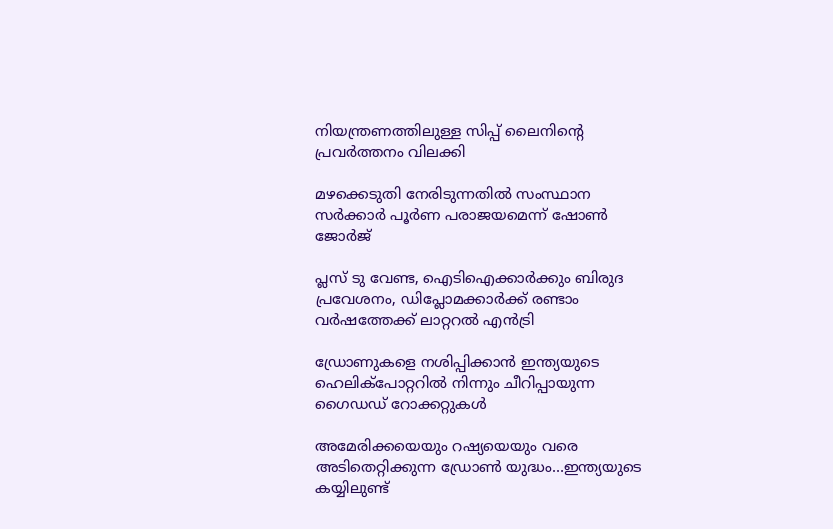നിയന്ത്രണത്തിലുള്ള സിപ്പ് ലൈനിന്റെ പ്രവര്‍ത്തനം വിലക്കി

മഴക്കെടുതി നേരിടുന്നതില്‍ സംസ്ഥാന സര്‍ക്കാര്‍ പൂര്‍ണ പരാജയമെന്ന് ഷോണ്‍ ജോര്‍ജ്

പ്ലസ് ടു വേണ്ട, ഐടിഐക്കാര്‍ക്കും ബിരുദ പ്രവേശനം, ഡിപ്ലോമക്കാര്‍ക്ക് രണ്ടാം വര്‍ഷത്തേക്ക് ലാറ്ററല്‍ എന്‍ട്രി

ഡ്രോണുകളെ നശിപ്പിക്കാന്‍ ഇന്ത്യയുടെ ഹെലിക്പോറ്ററില്‍ നിന്നും ചീറിപ്പായുന്ന ഗൈഡഡ് റോക്കറ്റുകള്‍

അമേരിക്കയെയും റഷ്യയെയും വരെ അടിതെറ്റിക്കുന്ന ഡ്രോണ്‍ യുദ്ധം…ഇന്ത്യയുടെ കയ്യിലുണ്ട്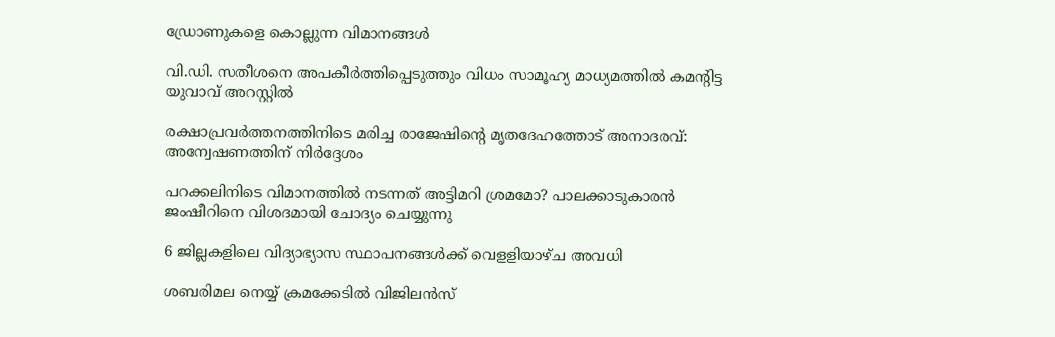ഡ്രോണുകളെ കൊല്ലുന്ന വിമാനങ്ങള്‍

വി.ഡി. സതീശനെ അപകീര്‍ത്തിപ്പെടുത്തും വിധം സാമൂഹ്യ മാധ്യമത്തില്‍ കമന്റിട്ട യുവാവ് അറസ്റ്റില്‍

രക്ഷാപ്രവര്‍ത്തനത്തിനിടെ മരിച്ച രാജേഷിന്റെ മൃതദേഹത്തോട് അനാദരവ്: അന്വേഷണത്തിന് നിര്‍ദ്ദേശം

പറക്കലിനിടെ വിമാനത്തില്‍ നടന്നത് അട്ടിമറി ശ്രമമോ? പാലക്കാടുകാരന്‍ ജംഷീറിനെ വിശദമായി ചോദ്യം ചെയ്യുന്നു

6 ജില്ലകളിലെ വിദ്യാഭ്യാസ സ്ഥാപനങ്ങള്‍ക്ക് വെളളിയാഴ്ച അവധി

ശബരിമല നെയ്യ് ക്രമക്കേടില്‍ വിജിലന്‍സ്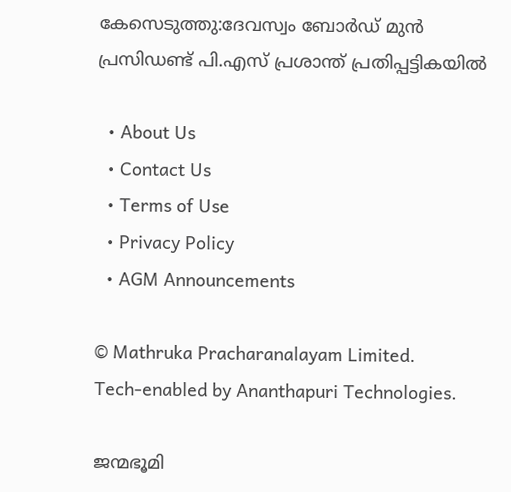കേസെടുത്തു:ദേവസ്വം ബോര്‍ഡ് മുന്‍ പ്രസിഡണ്ട് പി.എസ് പ്രശാന്ത് പ്രതിപ്പട്ടികയില്‍

  • About Us
  • Contact Us
  • Terms of Use
  • Privacy Policy
  • AGM Announcements

© Mathruka Pracharanalayam Limited.
Tech-enabled by Ananthapuri Technologies.

ജന്മഭൂമി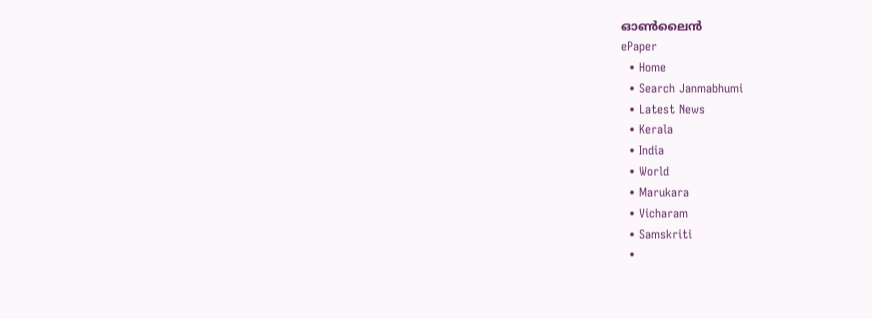ഓണ്‍ലൈന്‍
ePaper
  • Home
  • Search Janmabhumi
  • Latest News
  • Kerala
  • India
  • World
  • Marukara
  • Vicharam
  • Samskriti
  •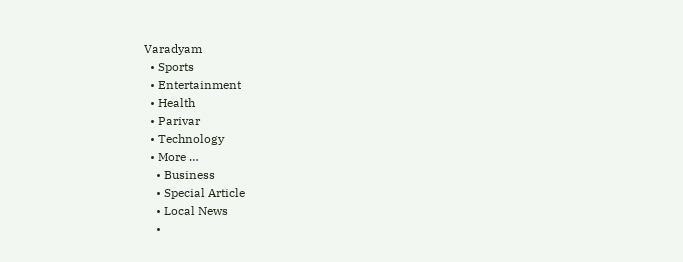Varadyam
  • Sports
  • Entertainment
  • Health
  • Parivar
  • Technology
  • More …
    • Business
    • Special Article
    • Local News
    •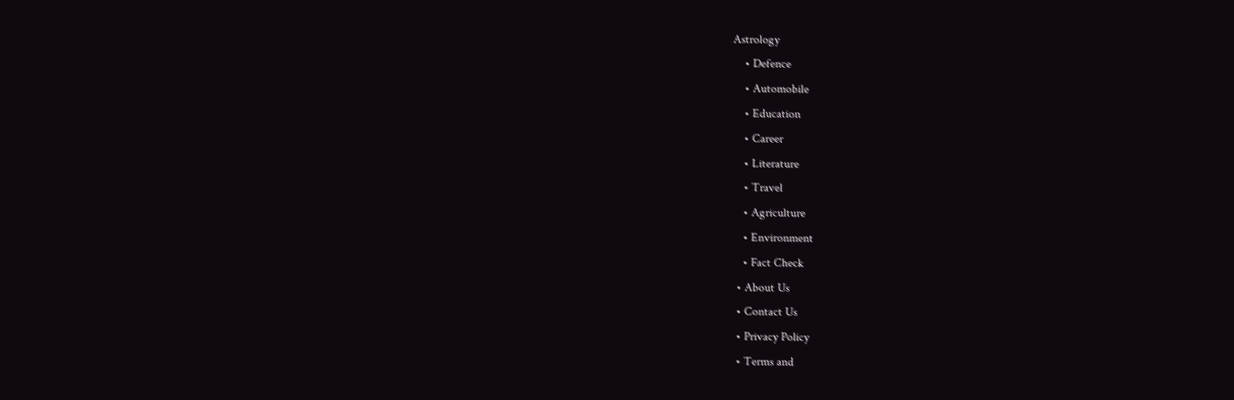Astrology
    • Defence
    • Automobile
    • Education
    • Career
    • Literature
    • Travel
    • Agriculture
    • Environment
    • Fact Check
  • About Us
  • Contact Us
  • Privacy Policy
  • Terms and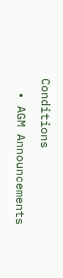Conditions
  • AGM Announcements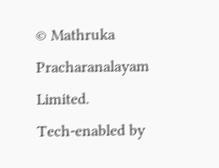© Mathruka Pracharanalayam Limited.
Tech-enabled by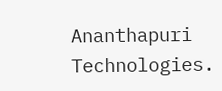Ananthapuri Technologies.